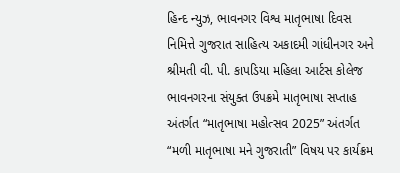હિન્દ ન્યુઝ, ભાવનગર વિશ્વ માતૃભાષા દિવસ નિમિત્તે ગુજરાત સાહિત્ય અકાદમી ગાંધીનગર અને શ્રીમતી વી. પી. કાપડિયા મહિલા આર્ટસ કોલેજ ભાવનગરના સંયુક્ત ઉપક્રમે માતૃભાષા સપ્તાહ અંતર્ગત “માતૃભાષા મહોત્સવ 2025” અંતર્ગત “મળી માતૃભાષા મને ગુજરાતી” વિષય પર કાર્યક્રમ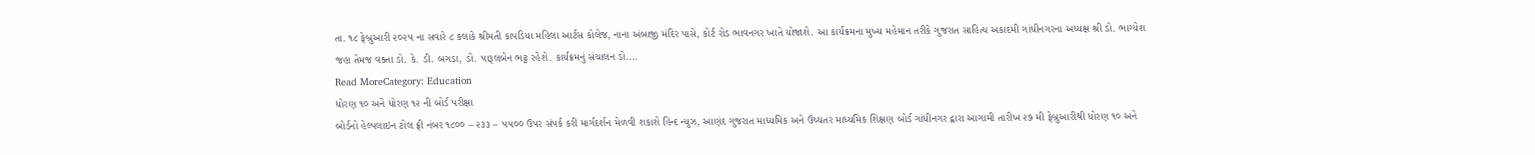તા. ૧૮ ફેબ્રુઆરી ૨૦૨૫ ના સવારે ૮ કલાકે શ્રીમતી કાપડિયા મહિલા આર્ટસ કોલેજ, નાના અંબાજી મંદિર પાસે, કોર્ટ રોડ ભાવનગર ખાતે યોજાશે. આ કાર્યક્રમના મુખ્ય મહેમાન તરીકે ગુજરાત સાહિત્ય અકાદમી ગાંધીનગરના અધ્યક્ષ શ્રી ડો. ભાગ્યેશ જહા તેમજ વક્તા ડો. કે. ડી. બગડા, ડો. પારૂલબેન ભટ્ટ રહેશે. કાર્યક્રમનું સંચાલન ડો.…
Read MoreCategory: Education
ધોરણ ૧૦ અને ધોરણ ૧૨ ની બોર્ડ પરીક્ષા
બોર્ડનો હેલ્પલાઇન ટોલ ફ્રી નંબર ૧૮૦૦ – ૨૩૩ – ૫૫૦૦ ઉપર સંપર્ક કરી માર્ગદર્શન મેળવી શકાશે હિન્દ ન્યુઝ, આણંદ ગુજરાત માધ્યમિક અને ઉચ્ચતર માધ્યમિક શિક્ષણ બોર્ડ ગાંધીનગર દ્વારા આગામી તારીખ ૨૭ મી ફેબ્રુઆરીથી ધોરણ ૧૦ અને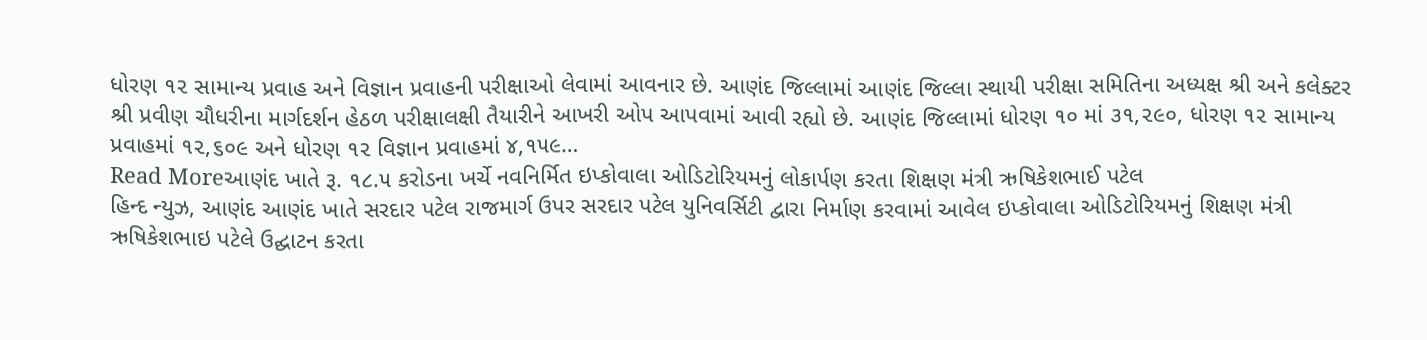ધોરણ ૧૨ સામાન્ય પ્રવાહ અને વિજ્ઞાન પ્રવાહની પરીક્ષાઓ લેવામાં આવનાર છે. આણંદ જિલ્લામાં આણંદ જિલ્લા સ્થાયી પરીક્ષા સમિતિના અધ્યક્ષ શ્રી અને કલેક્ટર શ્રી પ્રવીણ ચૌધરીના માર્ગદર્શન હેઠળ પરીક્ષાલક્ષી તૈયારીને આખરી ઓપ આપવામાં આવી રહ્યો છે. આણંદ જિલ્લામાં ધોરણ ૧૦ માં ૩૧,૨૯૦, ધોરણ ૧૨ સામાન્ય પ્રવાહમાં ૧૨,૬૦૯ અને ધોરણ ૧૨ વિજ્ઞાન પ્રવાહમાં ૪,૧૫૯…
Read Moreઆણંદ ખાતે રૂ. ૧૮.૫ કરોડના ખર્ચે નવનિર્મિત ઇપ્કોવાલા ઓડિટોરિયમનું લોકાર્પણ કરતા શિક્ષણ મંત્રી ઋષિકેશભાઈ પટેલ
હિન્દ ન્યુઝ, આણંદ આણંદ ખાતે સરદાર પટેલ રાજમાર્ગ ઉપર સરદાર પટેલ યુનિવર્સિટી દ્વારા નિર્માણ કરવામાં આવેલ ઇપ્કોવાલા ઓડિટોરિયમનું શિક્ષણ મંત્રી ઋષિકેશભાઇ પટેલે ઉદ્ઘાટન કરતા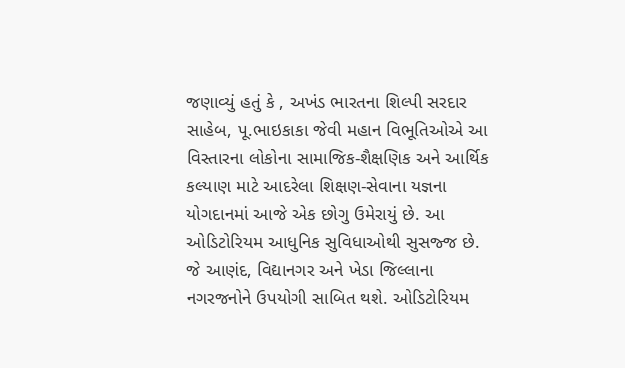જણાવ્યું હતું કે , અખંડ ભારતના શિલ્પી સરદાર સાહેબ, પૂ.ભાઇકાકા જેવી મહાન વિભૂતિઓએ આ વિસ્તારના લોકોના સામાજિક-શૈક્ષણિક અને આર્થિક કલ્યાણ માટે આદરેલા શિક્ષણ-સેવાના યજ્ઞના યોગદાનમાં આજે એક છોગુ ઉમેરાયું છે. આ ઓડિટોરિયમ આધુનિક સુવિધાઓથી સુસજ્જ છે. જે આણંદ, વિદ્યાનગર અને ખેડા જિલ્લાના નગરજનોને ઉપયોગી સાબિત થશે. ઓડિટોરિયમ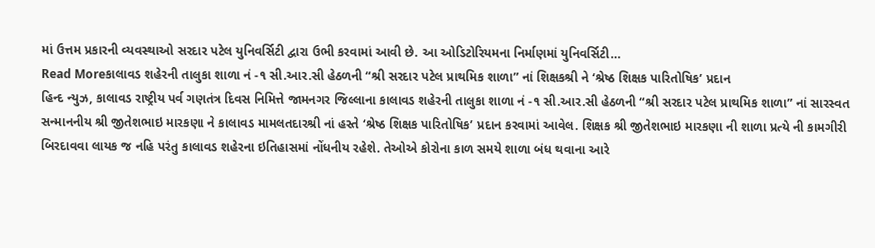માં ઉત્તમ પ્રકારની વ્યવસ્થાઓ સરદાર પટેલ યુનિવર્સિટી દ્વારા ઉભી કરવામાં આવી છે. આ ઓડિટોરિયમના નિર્માણમાં યુનિવર્સિટી…
Read Moreકાલાવડ શહેરની તાલુકા શાળા નં -૧ સી.આર.સી હેઠળની “શ્રી સરદાર પટેલ પ્રાથમિક શાળા” નાં શિક્ષકશ્રી ને ‘શ્રેષ્ઠ શિક્ષક પારિતોષિક’ પ્રદાન
હિન્દ ન્યુઝ, કાલાવડ રાષ્ટ્રીય પર્વ ગણતંત્ર દિવસ નિમિત્તે જામનગર જિલ્લાના કાલાવડ શહેરની તાલુકા શાળા નં -૧ સી.આર.સી હેઠળની “શ્રી સરદાર પટેલ પ્રાથમિક શાળા” નાં સારસ્વત સન્માનનીય શ્રી જીતેશભાઇ મારકણા ને કાલાવડ મામલતદારશ્રી નાં હસ્તે ‘શ્રેષ્ઠ શિક્ષક પારિતોષિક’ પ્રદાન કરવામાં આવેલ. શિક્ષક શ્રી જીતેશભાઇ મારકણા ની શાળા પ્રત્યે ની કામગીરી બિરદાવવા લાયક જ નહિ પરંતુ કાલાવડ શહેરના ઇતિહાસમાં નોંધનીય રહેશે. તેઓએ કોરોના કાળ સમયે શાળા બંધ થવાના આરે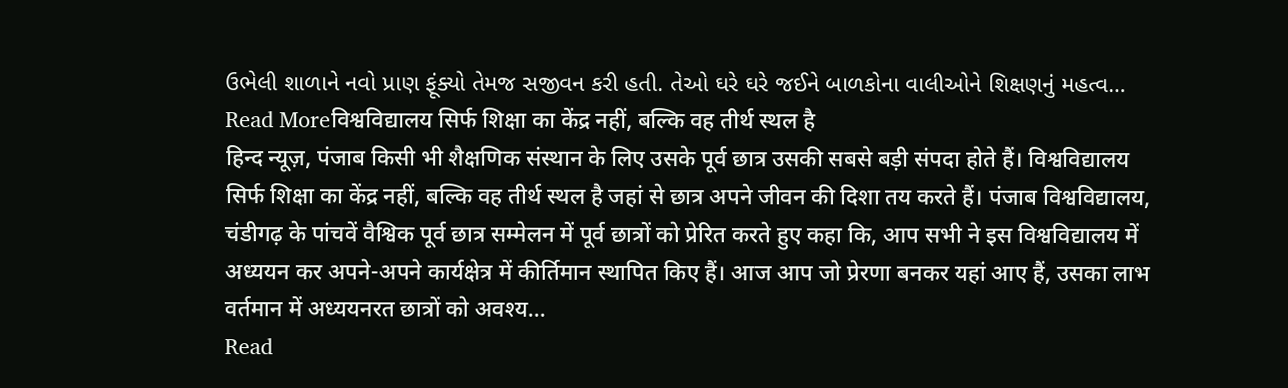ઉભેલી શાળાને નવો પ્રાણ ફૂંક્યો તેમજ સજીવન કરી હતી. તેઓ ઘરે ઘરે જઈને બાળકોના વાલીઓને શિક્ષણનું મહત્વ…
Read Moreविश्वविद्यालय सिर्फ शिक्षा का केंद्र नहीं, बल्कि वह तीर्थ स्थल है
हिन्द न्यूज़, पंजाब किसी भी शैक्षणिक संस्थान के लिए उसके पूर्व छात्र उसकी सबसे बड़ी संपदा होते हैं। विश्वविद्यालय सिर्फ शिक्षा का केंद्र नहीं, बल्कि वह तीर्थ स्थल है जहां से छात्र अपने जीवन की दिशा तय करते हैं। पंजाब विश्वविद्यालय, चंडीगढ़ के पांचवें वैश्विक पूर्व छात्र सम्मेलन में पूर्व छात्रों को प्रेरित करते हुए कहा कि, आप सभी ने इस विश्वविद्यालय में अध्ययन कर अपने-अपने कार्यक्षेत्र में कीर्तिमान स्थापित किए हैं। आज आप जो प्रेरणा बनकर यहां आए हैं, उसका लाभ वर्तमान में अध्ययनरत छात्रों को अवश्य…
Read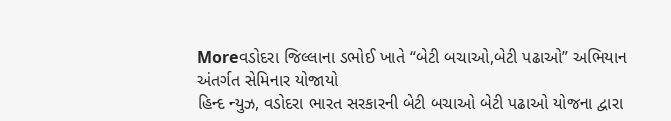Moreવડોદરા જિલ્લાના ડભોઈ ખાતે “બેટી બચાઓ,બેટી પઢાઓ” અભિયાન અંતર્ગત સેમિનાર યોજાયો
હિન્દ ન્યુઝ, વડોદરા ભારત સરકારની બેટી બચાઓ બેટી પઢાઓ યોજના દ્વારા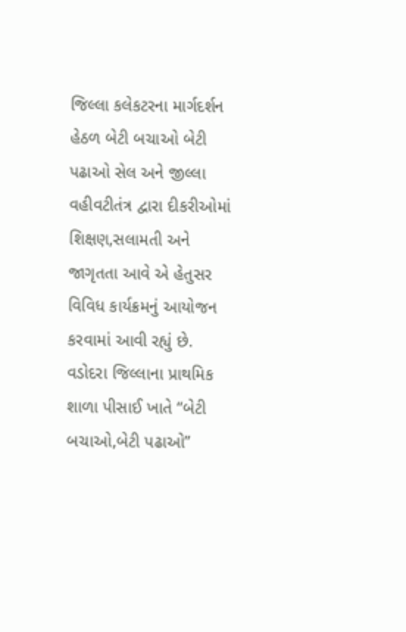જિલ્લા કલેકટરના માર્ગદર્શન હેઠળ બેટી બચાઓ બેટી પઢાઓ સેલ અને જીલ્લા વહીવટીતંત્ર દ્વારા દીકરીઓમાં શિક્ષણ,સલામતી અને જાગૃતતા આવે એ હેતુસર વિવિધ કાર્યક્રમનું આયોજન કરવામાં આવી રહ્યું છે. વડોદરા જિલ્લાના પ્રાથમિક શાળા પીસાઈ ખાતે “બેટી બચાઓ,બેટી પઢાઓ”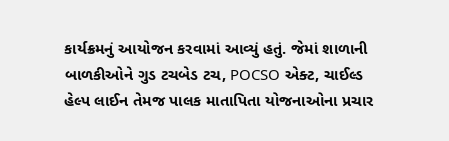કાર્યક્રમનું આયોજન કરવામાં આવ્યું હતું. જેમાં શાળાની બાળકીઓને ગુડ ટચબેડ ટચ, POCSO એક્ટ, ચાઈલ્ડ હેલ્પ લાઈન તેમજ પાલક માતાપિતા યોજનાઓના પ્રચાર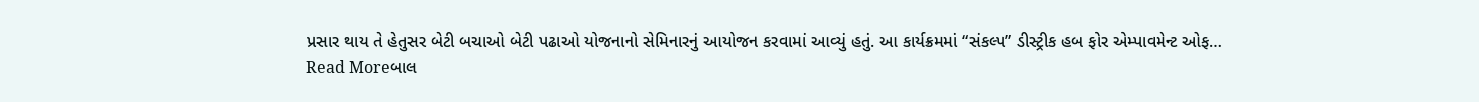પ્રસાર થાય તે હેતુસર બેટી બચાઓ બેટી પઢાઓ યોજનાનો સેમિનારનું આયોજન કરવામાં આવ્યું હતું. આ કાર્યક્રમમાં “સંકલ્પ” ડીસ્ટ્રીક હબ ફોર એમ્પાવમેન્ટ ઓફ…
Read Moreબાલ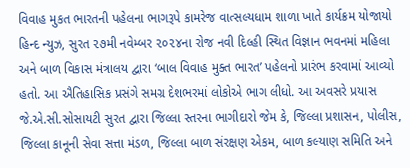વિવાહ મુકત ભારતની પહેલના ભાગરૂપે કામરેજ વાત્સલ્યધામ શાળા ખાતે કાર્યક્રમ યોજાયો
હિન્દ ન્યુઝ, સુરત ૨૭મી નવેમ્બર ૨૦૨૪ના રોજ નવી દિલ્હી સ્થિત વિજ્ઞાન ભવનમાં મહિલા અને બાળ વિકાસ મંત્રાલય દ્વારા ‘બાલ વિવાહ મુક્ત ભારત’ પહેલનો પ્રારંભ કરવામાં આવ્યો હતો. આ ઐતિહાસિક પ્રસંગે સમગ્ર દેશભરમાં લોકોએ ભાગ લીધો. આ અવસરે પ્રયાસ જે.એ.સી.સોસાયટી સુરત દ્વારા જિલ્લા સ્તરના ભાગીદારો જેમ કે, જિલ્લા પ્રશાસન, પોલીસ, જિલ્લા કાનૂની સેવા સત્તા મંડળ, જિલ્લા બાળ સંરક્ષણ એકમ, બાળ કલ્યાણ સમિતિ અને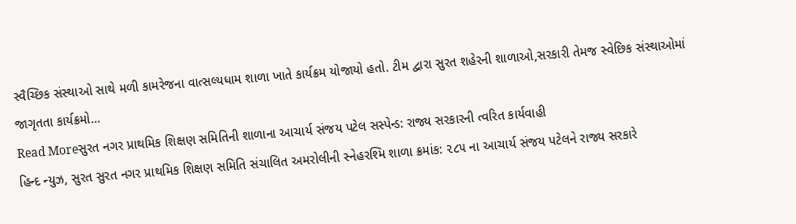સ્વૈચ્છિક સંસ્થાઓ સાથે મળી કામરેજના વાત્સલ્યધામ શાળા ખાતે કાર્યક્રમ યોજાયો હતો. ટીમ દ્વારા સુરત શહેરની શાળાઓ,સરકારી તેમજ સ્વેછિક સંસ્થાઓમાં જાગૃતતા કાર્યક્રમો…
Read Moreસુરત નગર પ્રાથમિક શિક્ષણ સમિતિની શાળાના આચાર્ય સંજય પટેલ સસ્પેન્ડ: રાજ્ય સરકારની ત્વરિત કાર્યવાહી
હિન્દ ન્યુઝ, સુરત સુરત નગર પ્રાથમિક શિક્ષણ સમિતિ સંચાલિત અમરોલીની સ્નેહરશ્મિ શાળા ક્રમાંક: ૨૮૫ ના આચાર્ય સંજય પટેલને રાજ્ય સરકારે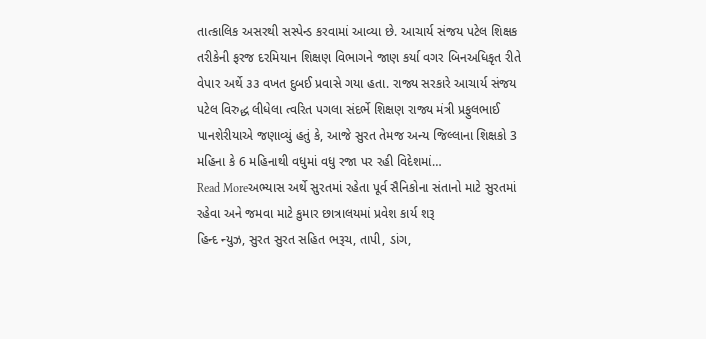તાત્કાલિક અસરથી સસ્પેન્ડ કરવામાં આવ્યા છે. આચાર્ય સંજય પટેલ શિક્ષક તરીકેની ફરજ દરમિયાન શિક્ષણ વિભાગને જાણ કર્યા વગર બિનઅધિકૃત રીતે વેપાર અર્થે ૩૩ વખત દુબઈ પ્રવાસે ગયા હતા. રાજ્ય સરકારે આચાર્ય સંજય પટેલ વિરુદ્ધ લીધેલા ત્વરિત પગલા સંદર્ભે શિક્ષણ રાજ્ય મંત્રી પ્રફુલભાઈ પાનશેરીયાએ જણાવ્યું હતું કે, આજે સુરત તેમજ અન્ય જિલ્લાના શિક્ષકો 3 મહિના કે 6 મહિનાથી વધુમાં વધુ રજા પર રહી વિદેશમાં…
Read Moreઅભ્યાસ અર્થે સુરતમાં રહેતા પૂર્વ સૈનિકોના સંતાનો માટે સુરતમાં રહેવા અને જમવા માટે કુમાર છાત્રાલયમાં પ્રવેશ કાર્ય શરૂ
હિન્દ ન્યુઝ, સુરત સુરત સહિત ભરૂચ, તાપી, ડાંગ,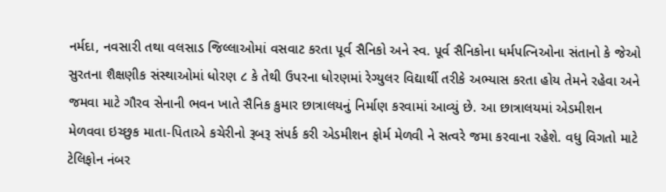નર્મદા, નવસારી તથા વલસાડ જિલ્લાઓમાં વસવાટ કરતા પૂર્વ સૈનિકો અને સ્વ. પૂર્વ સૈનિકોના ધર્મપત્નિઓના સંતાનો કે જેઓ સુરતના શૈક્ષણીક સંસ્થાઓમાં ધોરણ ૮ કે તેથી ઉપરના ધોરણમાં રેગ્યુલર વિદ્યાર્થી તરીકે અભ્યાસ કરતા હોય તેમને રહેવા અને જમવા માટે ગૌરવ સેનાની ભવન ખાતે સૈનિક કુમાર છાત્રાલયનું નિર્માણ કરવામાં આવ્યું છે. આ છાત્રાલયમાં એડમીશન મેળવવા ઇચ્છુક માતા-પિતાએ કચેરીનો રૂબરૂ સંપર્ક કરી એડમીશન ફોર્મ મેળવી ને સત્વરે જમા કરવાના રહેશે. વધુ વિગતો માટે ટેલિફોન નંબર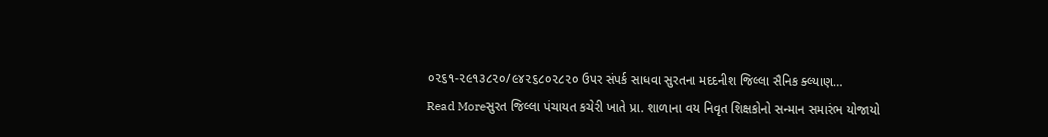૦૨૬૧-૨૯૧૩૮૨૦/૯૪૨૬૮૦૨૮૨૦ ઉપર સંપર્ક સાધવા સુરતના મદદનીશ જિલ્લા સૈનિક ક્લ્યાણ…
Read Moreસુરત જિલ્લા પંચાયત કચેરી ખાતે પ્રા. શાળાના વય નિવૃત શિક્ષકોનો સન્માન સમારંભ યોજાયો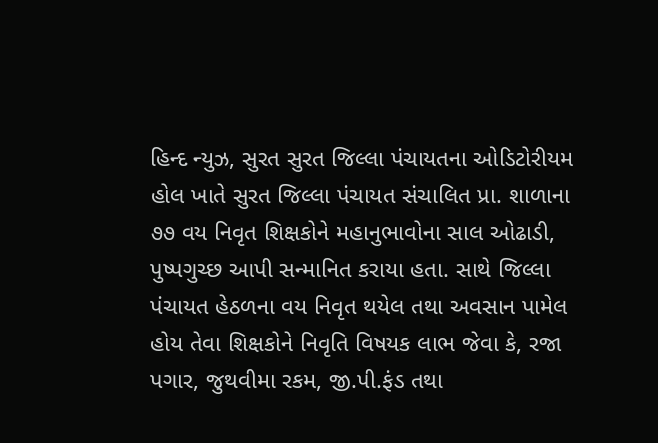હિન્દ ન્યુઝ, સુરત સુરત જિલ્લા પંચાયતના ઓડિટોરીયમ હોલ ખાતે સુરત જિલ્લા પંચાયત સંચાલિત પ્રા. શાળાના ૭૭ વય નિવૃત શિક્ષકોને મહાનુભાવોના સાલ ઓઢાડી, પુષ્પગુચ્છ આપી સન્માનિત કરાયા હતા. સાથે જિલ્લા પંચાયત હેઠળના વય નિવૃત થયેલ તથા અવસાન પામેલ હોય તેવા શિક્ષકોને નિવૃતિ વિષયક લાભ જેવા કે, રજા પગાર, જુથવીમા રકમ, જી.પી.ફંડ તથા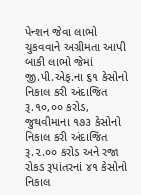પેન્શન જેવા લાભો ચુકવવાને અગ્રીમતા આપી બાકી લાભો જેમાં જી.પી.એફ.ના ૬૧ કેસોનો નિકાલ કરી અંદાજિત રૂ.૧૦,૦૦ કરોડ, જુથવીમાના ૧૭૩ કેસોનો નિકાલ કરી અંદાજિત રૂ.૨.૦૦ કરોડ અને રજા રોકડ રૂપાંતરનાં ૪૧ કેસોનો નિકાલ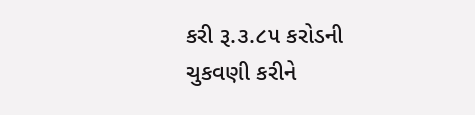કરી રૂ.૩.૮૫ કરોડની ચુકવણી કરીને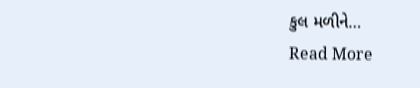કુલ મળીને…
Read More